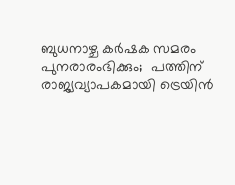ബുധനാഴ്ച കര്‍ഷക സമരം പുനരാരംഭിക്കും;  പത്തിന് രാജ്യവ്യാപകമായി ട്രെയിന്‍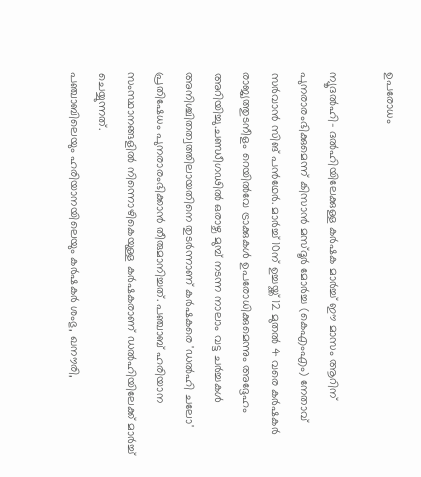ഉപരോധം

ന്യൂദല്‍ഹി- ദല്‍ഹിയിലേക്കുള്ള കര്‍ഷക മാര്‍ച്ച് ഈ മാസം ആറിന് പുനരാരംഭിക്കുമെന്ന് കിസാന്‍ മസ്ദൂര്‍ മോര്‍ച്ച (കെഎംഎം) നേതാവ് സര്‍വാന്‍ സിങ് പന്‍ഥേര്‍. മാര്‍ച്ച് 10ന് ഉച്ചയ്ക്ക് 12 മുതല്‍ 4 വരെ കര്‍ഷകര്‍ രാജ്യത്തുടനീളം റെയില്‍വേ ട്രാക്കുകള്‍ ഉപരോധിക്കുമെന്നും അദ്ദേഹം അറിയിച്ചു.ചണ്ഡീഗഢില്‍ ഒരാഴ്ച മുമ്പ് നടന്ന നാലാം വട്ട ചര്‍ച്ചകള്‍ അനിശ്ചിതത്വത്തിലായതിനെ തുടര്‍ന്നാണ് കര്‍ഷകരെ 'ഡല്‍ഹി ചലോ' പ്രതിഷേധം പുനരാരംഭിക്കാന്‍ തീരുമാനിച്ചത്. പഞ്ചാബ് ഹരിയാന സംസ്ഥാനങ്ങളില്‍ നിന്നൊഴികെയുള്ള കര്‍ഷകരാണ് ഡല്‍ഹിയിലേക്ക് മാര്‍ച്ച് ചെയ്യുന്നത്.
പഞ്ചാബിലെയും ഹരിയാനയിലെയും കര്‍ഷകര്‍ ശംഭു, ഖനൗരി,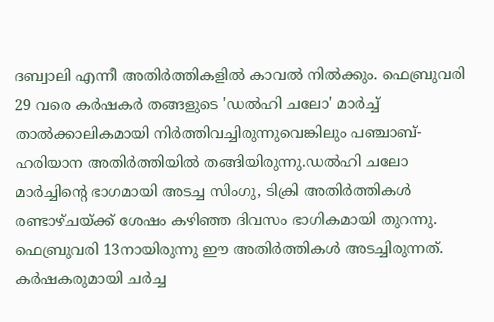ദബ്വാലി എന്നീ അതിര്‍ത്തികളില്‍ കാവല്‍ നില്‍ക്കും. ഫെബ്രുവരി 29 വരെ കര്‍ഷകര്‍ തങ്ങളുടെ 'ഡല്‍ഹി ചലോ' മാര്‍ച്ച് താല്‍ക്കാലികമായി നിര്‍ത്തിവച്ചിരുന്നുവെങ്കിലും പഞ്ചാബ്-ഹരിയാന അതിര്‍ത്തിയില്‍ തങ്ങിയിരുന്നു.ഡല്‍ഹി ചലോ മാര്‍ച്ചിന്റെ ഭാഗമായി അടച്ച സിംഗു, ടിക്രി അതിര്‍ത്തികള്‍ രണ്ടാഴ്ചയ്ക്ക് ശേഷം കഴിഞ്ഞ ദിവസം ഭാഗികമായി തുറന്നു. ഫെബ്രുവരി 13നായിരുന്നു ഈ അതിര്‍ത്തികള്‍ അടച്ചിരുന്നത്. കര്‍ഷകരുമായി ചര്‍ച്ച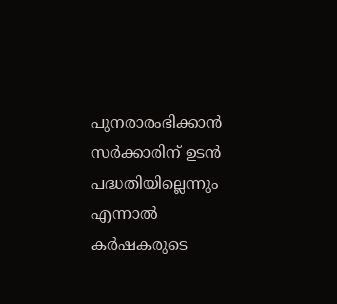പുനരാരംഭിക്കാന്‍ സര്‍ക്കാരിന് ഉടന്‍ പദ്ധതിയില്ലെന്നും എന്നാല്‍ കര്‍ഷകരുടെ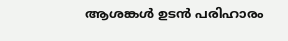ആശങ്കള്‍ ഉടന്‍ പരിഹാരം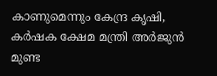കാണുമെന്നും കേന്ദ്ര കൃഷി, കര്‍ഷക ക്ഷേമ മന്ത്രി അര്‍ജുന്‍ മുണ്ട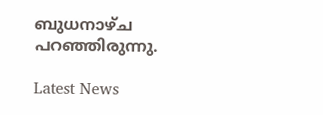ബുധനാഴ്ച പറഞ്ഞിരുന്നു.

Latest News